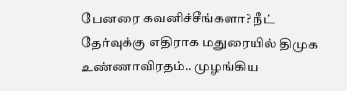பேனரை கவனிச்சீங்களா? நீட் தேர்வுக்கு எதிராக மதுரையில் திமுக உண்ணாவிரதம்.. முழங்கிய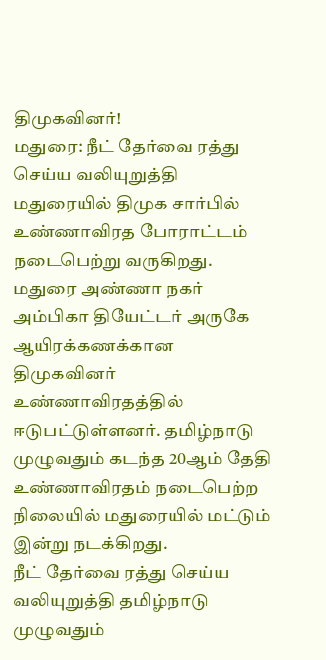திமுகவினர்!
மதுரை: நீட் தேர்வை ரத்து செய்ய வலியுறுத்தி மதுரையில் திமுக சார்பில் உண்ணாவிரத போராட்டம் நடைபெற்று வருகிறது. மதுரை அண்ணா நகர் அம்பிகா தியேட்டர் அருகே ஆயிரக்கணக்கான திமுகவினர் உண்ணாவிரதத்தில் ஈடுபட்டுள்ளனர். தமிழ்நாடு முழுவதும் கடந்த 20ஆம் தேதி உண்ணாவிரதம் நடைபெற்ற நிலையில் மதுரையில் மட்டும் இன்று நடக்கிறது.
நீட் தேர்வை ரத்து செய்ய வலியுறுத்தி தமிழ்நாடு முழுவதும்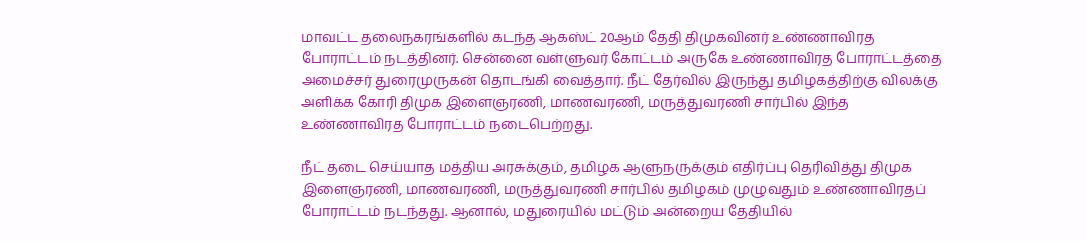மாவட்ட தலைநகரங்களில் கடந்த ஆகஸ்ட் 20ஆம் தேதி திமுகவினர் உண்ணாவிரத போராட்டம் நடத்தினர். சென்னை வள்ளுவர் கோட்டம் அருகே உண்ணாவிரத போராட்டத்தை அமைச்சர் துரைமுருகன் தொடங்கி வைத்தார். நீட் தேர்வில் இருந்து தமிழகத்திற்கு விலக்கு அளிக்க கோரி திமுக இளைஞரணி, மாணவரணி, மருத்துவரணி சார்பில் இந்த உண்ணாவிரத போராட்டம் நடைபெற்றது.

நீட் தடை செய்யாத மத்திய அரசுக்கும், தமிழக ஆளுநருக்கும் எதிர்ப்பு தெரிவித்து திமுக இளைஞரணி, மாணவரணி, மருத்துவரணி சார்பில் தமிழகம் முழுவதும் உண்ணாவிரதப் போராட்டம் நடந்தது. ஆனால், மதுரையில் மட்டும் அன்றைய தேதியில்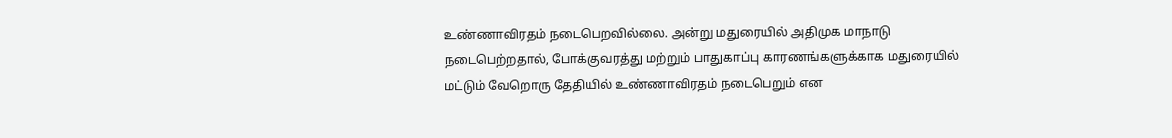உண்ணாவிரதம் நடைபெறவில்லை. அன்று மதுரையில் அதிமுக மாநாடு நடைபெற்றதால், போக்குவரத்து மற்றும் பாதுகாப்பு காரணங்களுக்காக மதுரையில் மட்டும் வேறொரு தேதியில் உண்ணாவிரதம் நடைபெறும் என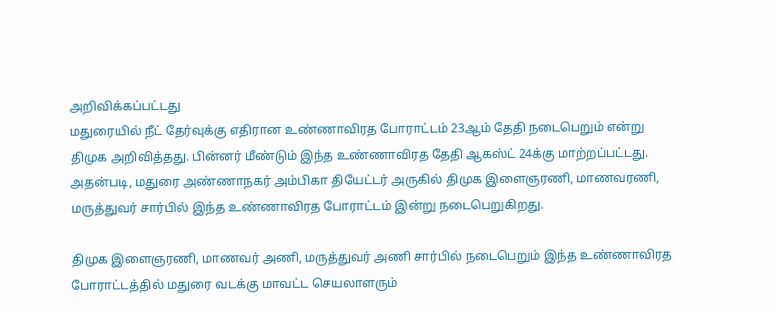அறிவிக்கப்பட்டது
மதுரையில் நீட் தேர்வுக்கு எதிரான உண்ணாவிரத போராட்டம் 23ஆம் தேதி நடைபெறும் என்று திமுக அறிவித்தது. பின்னர் மீண்டும் இந்த உண்ணாவிரத தேதி ஆகஸ்ட் 24க்கு மாற்றப்பட்டது. அதன்படி, மதுரை அண்ணாநகர் அம்பிகா தியேட்டர் அருகில் திமுக இளைஞரணி, மாணவரணி, மருத்துவர் சார்பில் இந்த உண்ணாவிரத போராட்டம் இன்று நடைபெறுகிறது.

திமுக இளைஞரணி, மாணவர் அணி, மருத்துவர் அணி சார்பில் நடைபெறும் இந்த உண்ணாவிரத போராட்டத்தில் மதுரை வடக்கு மாவட்ட செயலாளரும்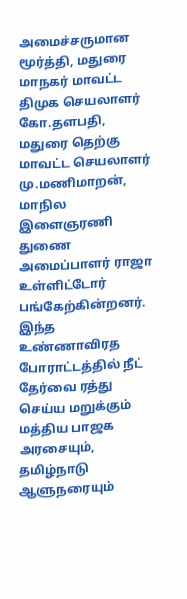அமைச்சருமான மூர்த்தி, மதுரை மாநகர் மாவட்ட திமுக செயலாளர் கோ.தளபதி, மதுரை தெற்கு மாவட்ட செயலாளர் மு.மணிமாறன், மாநில இளைஞரணி துணை அமைப்பாளர் ராஜா உள்ளிட்டோர் பங்கேற்கின்றனர்.
இந்த உண்ணாவிரத போராட்டத்தில் நீட் தேர்வை ரத்து செய்ய மறுக்கும் மத்திய பாஜக அரசையும், தமிழ்நாடு ஆளுநரையும்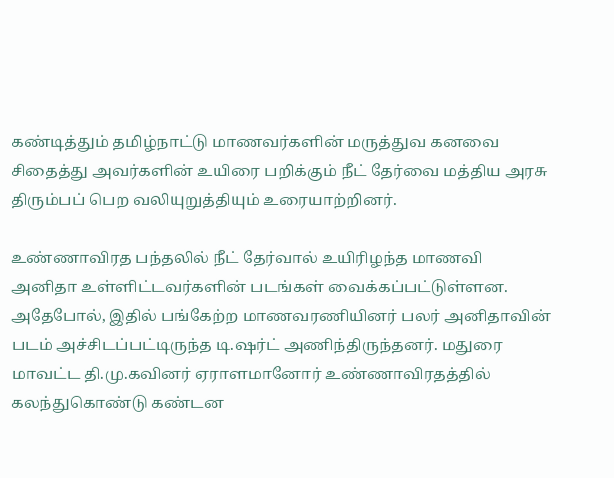கண்டித்தும் தமிழ்நாட்டு மாணவர்களின் மருத்துவ கனவை சிதைத்து அவர்களின் உயிரை பறிக்கும் நீட் தேர்வை மத்திய அரசு திரும்பப் பெற வலியுறுத்தியும் உரையாற்றினர்.

உண்ணாவிரத பந்தலில் நீட் தேர்வால் உயிரிழந்த மாணவி அனிதா உள்ளிட்டவர்களின் படங்கள் வைக்கப்பட்டுள்ளன. அதேபோல், இதில் பங்கேற்ற மாணவரணியினர் பலர் அனிதாவின் படம் அச்சிடப்பட்டிருந்த டி.ஷர்ட் அணிந்திருந்தனர். மதுரை மாவட்ட தி.மு.கவினர் ஏராளமானோர் உண்ணாவிரதத்தில் கலந்துகொண்டு கண்டன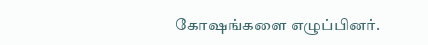கோஷங்களை எழுப்பினர்.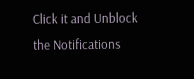Click it and Unblock the Notifications